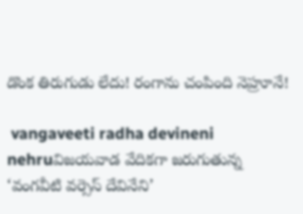డొంక తిరుగుడు లేదు! రంగాను చంపింది నెహ్రూనే!

 vangaveeti radha devineni nehruవిజయవాడ వేదికగా జరుగుతున్న ‘వంగవీటి వర్సెస్ దేవినేని’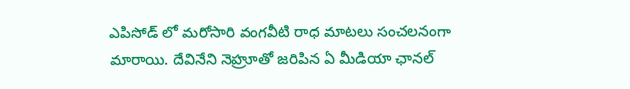ఎపిసోడ్ లో మరోసారి వంగవీటి రాధ మాటలు సంచలనంగా మారాయి. దేవినేని నెహ్రూతో జరిపిన ఏ మీడియా ఛానల్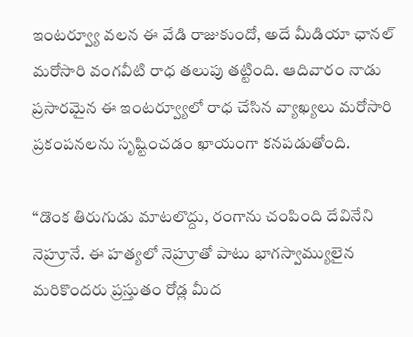ఇంటర్వ్యూ వలన ఈ వేడి రాజుకుందో, అదే మీడియా ఛానల్ మరోసారి వంగవీటి రాధ తలుపు తట్టింది. ఆదివారం నాడు ప్రసారమైన ఈ ఇంటర్వ్యూలో రాధ చేసిన వ్యాఖ్యలు మరోసారి ప్రకంపనలను సృష్టించడం ఖాయంగా కనపడుతోంది.

“డొంక తిరుగుడు మాటలొద్దు, రంగాను చంపింది దేవినేని నెహ్రూనే. ఈ హత్యలో నెహ్రూతో పాటు భాగస్వామ్యులైన మరికొందరు ప్రస్తుతం రోడ్ల మీద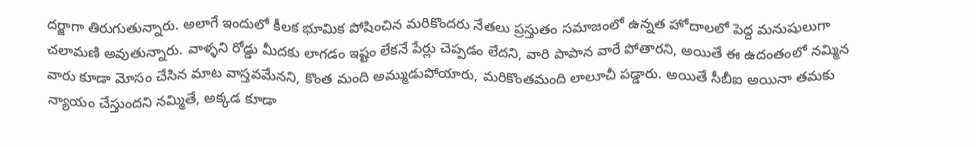దర్జాగా తిరుగుతున్నారు. అలాగే ఇందులో కీలక భూమిక పోషించిన మరికొందరు నేతలు ప్రస్తుతం సమాజంలో ఉన్నత హోదాలలో పెద్ద మనుషులుగా చలామణి అవుతున్నారు. వాళ్ళని రోడ్డు మీదకు లాగడం ఇష్టం లేకనే పేర్లు చెప్పడం లేదని, వారి పాపాన వారే పోతారని, అయితే ఈ ఉదంతంలో నమ్మిన వారు కూడా మోసం చేసిన మాట వాస్తవమేనని, కొంత మంది అమ్ముడుపోయారు, మరికొంతమంది లాలూచీ పడ్డారు. అయితే సీబీఐ అయినా తమకు న్యాయం చేస్తుందని నమ్మితే, అక్కడ కూడా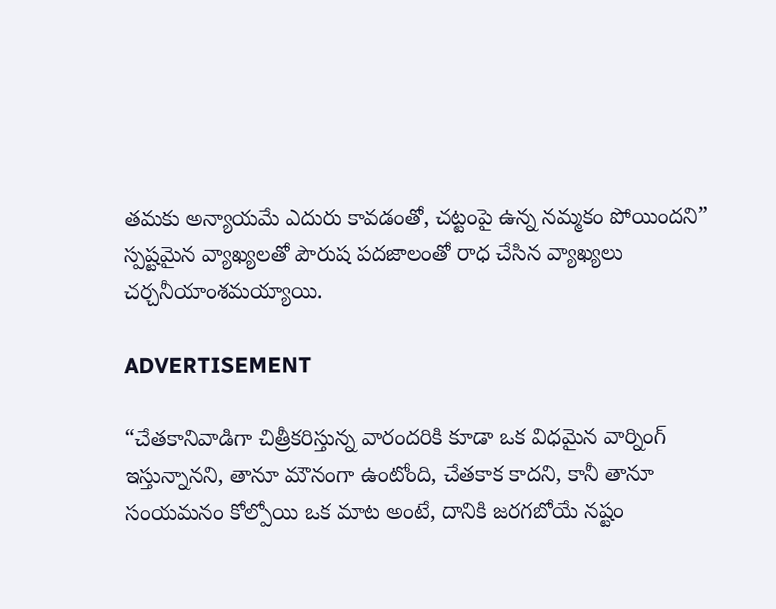తమకు అన్యాయమే ఎదురు కావడంతో, చట్టంపై ఉన్న నమ్మకం పోయిందని” స్పష్టమైన వ్యాఖ్యలతో పౌరుష పదజాలంతో రాధ చేసిన వ్యాఖ్యలు చర్చనీయాంశమయ్యాయి.

ADVERTISEMENT

“చేతకానివాడిగా చిత్రీకరిస్తున్న వారందరికి కూడా ఒక విధమైన వార్నింగ్ ఇస్తున్నానని, తానూ మౌనంగా ఉంటోంది, చేతకాక కాదని, కానీ తానూ సంయమనం కోల్పోయి ఒక మాట అంటే, దానికి జరగబోయే నష్టం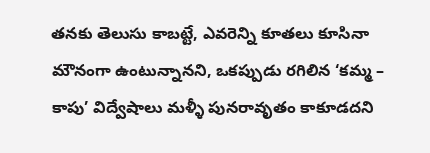తనకు తెలుసు కాబట్టే, ఎవరెన్ని కూతలు కూసినా మౌనంగా ఉంటున్నానని, ఒకప్పుడు రగిలిన ‘కమ్మ – కాపు’ విద్వేషాలు మళ్ళీ పునరావృతం కాకూడదని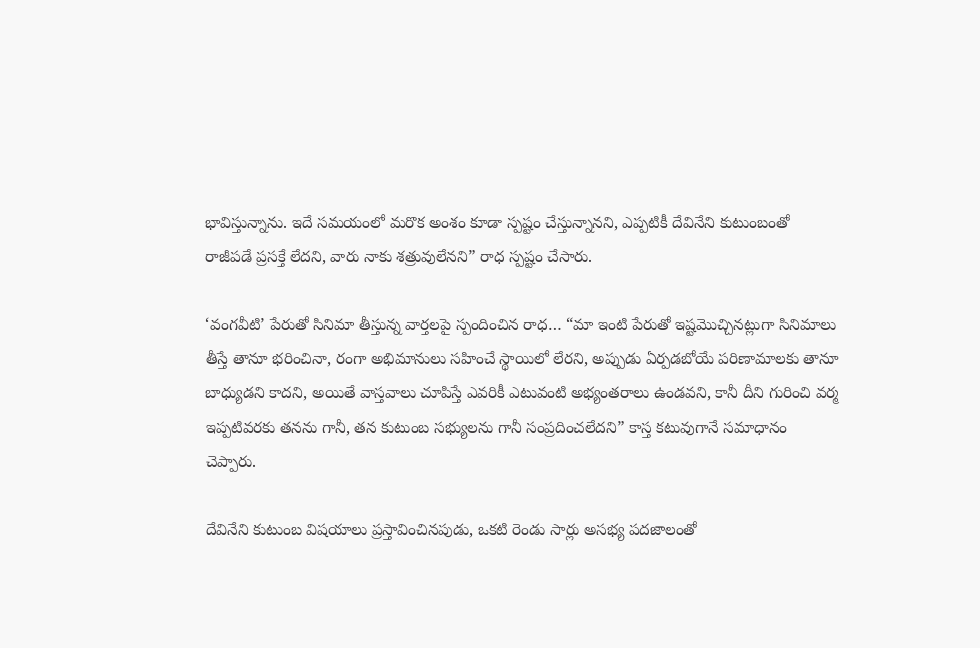భావిస్తున్నాను. ఇదే సమయంలో మరొక అంశం కూడా స్పష్టం చేస్తున్నానని, ఎప్పటికీ దేవినేని కుటుంబంతో రాజీపడే ప్రసక్తే లేదని, వారు నాకు శత్రువులేనని” రాధ స్పష్టం చేసారు.

‘వంగవీటి’ పేరుతో సినిమా తీస్తున్న వార్తలపై స్పందించిన రాధ… “మా ఇంటి పేరుతో ఇష్టమొచ్చినట్లుగా సినిమాలు తీస్తే తానూ భరించినా, రంగా అభిమానులు సహించే స్థాయిలో లేరని, అప్పుడు ఏర్పడబోయే పరిణామాలకు తానూ బాధ్యుడని కాదని, అయితే వాస్తవాలు చూపిస్తే ఎవరికీ ఎటువంటి అభ్యంతరాలు ఉండవని, కానీ దీని గురించి వర్మ ఇప్పటివరకు తనను గానీ, తన కుటుంబ సభ్యులను గానీ సంప్రదించలేదని” కాస్త కటువుగానే సమాధానం చెప్పారు.

దేవినేని కుటుంబ విషయాలు ప్రస్తావించినపుడు, ఒకటి రెండు సార్లు అసభ్య పదజాలంతో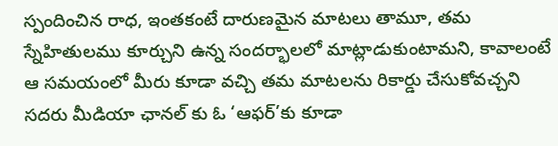స్పందించిన రాధ, ఇంతకంటే దారుణమైన మాటలు తామూ, తమ స్నేహితులము కూర్చుని ఉన్న సందర్భాలలో మాట్లాడుకుంటామని, కావాలంటే ఆ సమయంలో మీరు కూడా వచ్చి తమ మాటలను రికార్డు చేసుకోవచ్చని సదరు మీడియా ఛానల్ కు ఓ ‘ఆఫర్’కు కూడా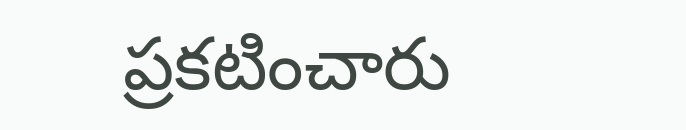ప్రకటించారు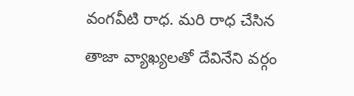వంగవీటి రాధ. మరి రాధ చేసిన తాజా వ్యాఖ్యలతో దేవినేని వర్గం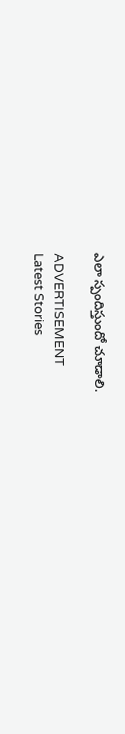ఎలా స్పందిస్తుందో చూడాలి.

ADVERTISEMENT
Latest Stories